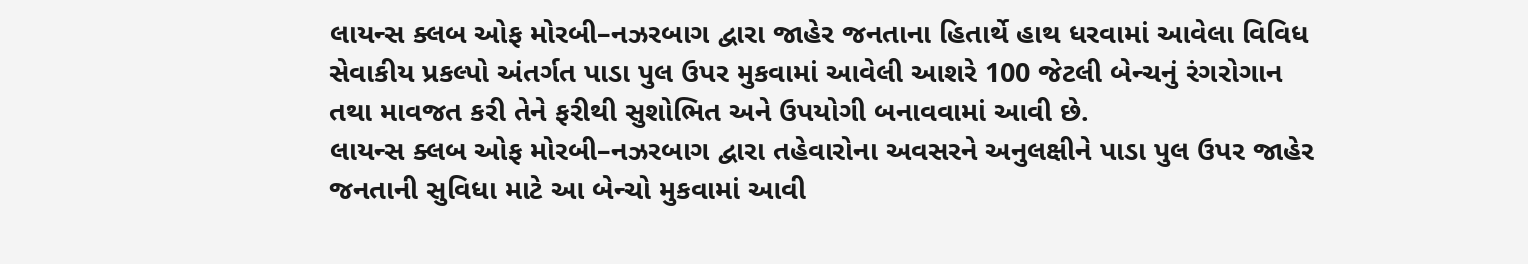લાયન્સ ક્લબ ઓફ મોરબી–નઝરબાગ દ્વારા જાહેર જનતાના હિતાર્થે હાથ ધરવામાં આવેલા વિવિધ સેવાકીય પ્રકલ્પો અંતર્ગત પાડા પુલ ઉપર મુકવામાં આવેલી આશરે 100 જેટલી બેન્ચનું રંગરોગાન તથા માવજત કરી તેને ફરીથી સુશોભિત અને ઉપયોગી બનાવવામાં આવી છે.
લાયન્સ ક્લબ ઓફ મોરબી–નઝરબાગ દ્વારા તહેવારોના અવસરને અનુલક્ષીને પાડા પુલ ઉપર જાહેર જનતાની સુવિધા માટે આ બેન્ચો મુકવામાં આવી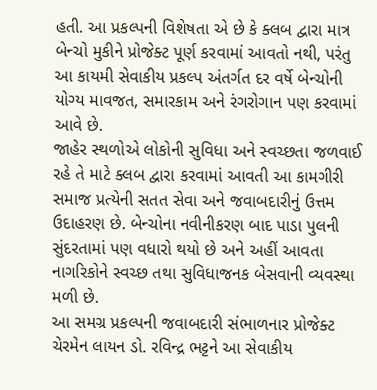હતી. આ પ્રકલ્પની વિશેષતા એ છે કે ક્લબ દ્વારા માત્ર બેન્ચો મુકીને પ્રોજેક્ટ પૂર્ણ કરવામાં આવતો નથી, પરંતુ આ કાયમી સેવાકીય પ્રકલ્પ અંતર્ગત દર વર્ષે બેન્ચોની યોગ્ય માવજત, સમારકામ અને રંગરોગાન પણ કરવામાં આવે છે.
જાહેર સ્થળોએ લોકોની સુવિધા અને સ્વચ્છતા જળવાઈ રહે તે માટે ક્લબ દ્વારા કરવામાં આવતી આ કામગીરી સમાજ પ્રત્યેની સતત સેવા અને જવાબદારીનું ઉત્તમ ઉદાહરણ છે. બેન્ચોના નવીનીકરણ બાદ પાડા પુલની સુંદરતામાં પણ વધારો થયો છે અને અહીં આવતા નાગરિકોને સ્વચ્છ તથા સુવિધાજનક બેસવાની વ્યવસ્થા મળી છે.
આ સમગ્ર પ્રકલ્પની જવાબદારી સંભાળનાર પ્રોજેક્ટ ચેરમેન લાયન ડો. રવિન્દ્ર ભટ્ટને આ સેવાકીય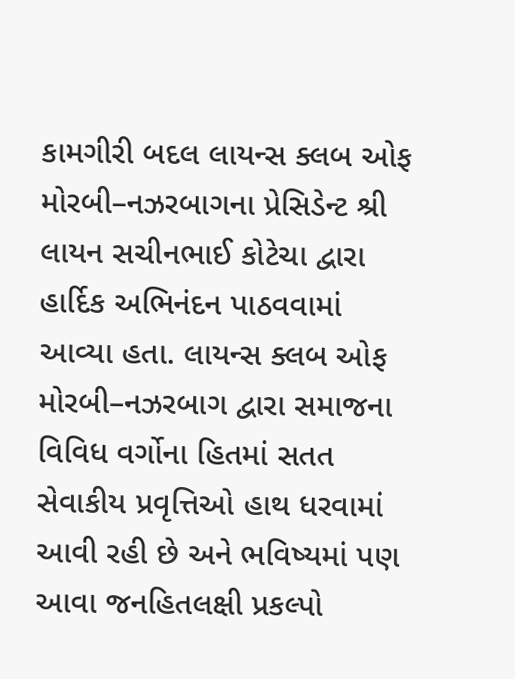કામગીરી બદલ લાયન્સ ક્લબ ઓફ મોરબી–નઝરબાગના પ્રેસિડેન્ટ શ્રી લાયન સચીનભાઈ કોટેચા દ્વારા હાર્દિક અભિનંદન પાઠવવામાં આવ્યા હતા. લાયન્સ ક્લબ ઓફ મોરબી–નઝરબાગ દ્વારા સમાજના વિવિધ વર્ગોના હિતમાં સતત સેવાકીય પ્રવૃત્તિઓ હાથ ધરવામાં આવી રહી છે અને ભવિષ્યમાં પણ આવા જનહિતલક્ષી પ્રકલ્પો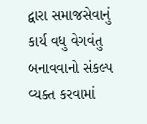દ્વારા સમાજસેવાનું કાર્ય વધુ વેગવંતુ બનાવવાનો સંકલ્પ વ્યક્ત કરવામાં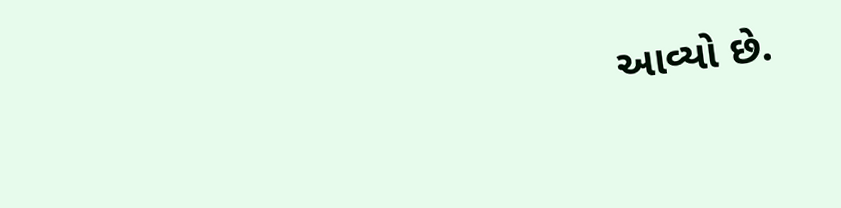આવ્યો છે.